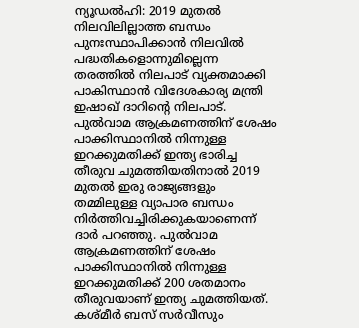ന്യൂഡൽഹി: 2019 മുതൽ നിലവിലില്ലാത്ത ബന്ധം പുനഃസ്ഥാപിക്കാൻ നിലവിൽ പദ്ധതികളൊന്നുമില്ലെന്ന തരത്തിൽ നിലപാട് വ്യക്തമാക്കി പാകിസ്ഥാൻ വിദേശകാര്യ മന്ത്രി ഇഷാഖ് ദാറിന്റെ നിലപാട്.
പുൽവാമ ആക്രമണത്തിന് ശേഷം പാക്കിസ്ഥാനിൽ നിന്നുള്ള ഇറക്കുമതിക്ക് ഇന്ത്യ ഭാരിച്ച തീരുവ ചുമത്തിയതിനാൽ 2019 മുതൽ ഇരു രാജ്യങ്ങളും തമ്മിലുള്ള വ്യാപാര ബന്ധം നിർത്തിവച്ചിരിക്കുകയാണെന്ന് ദാർ പറഞ്ഞു. പുൽവാമ ആക്രമണത്തിന് ശേഷം പാക്കിസ്ഥാനിൽ നിന്നുള്ള ഇറക്കുമതിക്ക് 200 ശതമാനം തീരുവയാണ് ഇന്ത്യ ചുമത്തിയത്.
കശ്മീർ ബസ് സർവീസും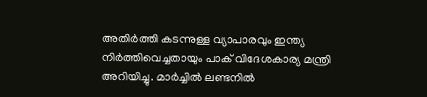അതിർത്തി കടന്നുള്ള വ്യാപാരവും ഇന്ത്യ നിർത്തിവെച്ചതായും പാക് വിദേശകാര്യ മന്ത്രി അറിയിച്ചു. മാർച്ചിൽ ലണ്ടനിൽ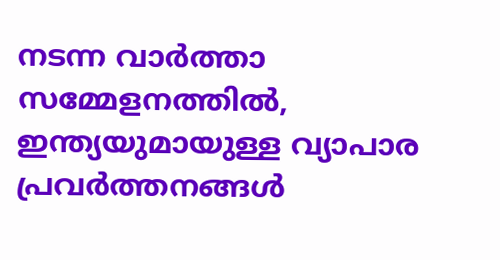നടന്ന വാർത്താ സമ്മേളനത്തിൽ, ഇന്ത്യയുമായുള്ള വ്യാപാര പ്രവർത്തനങ്ങൾ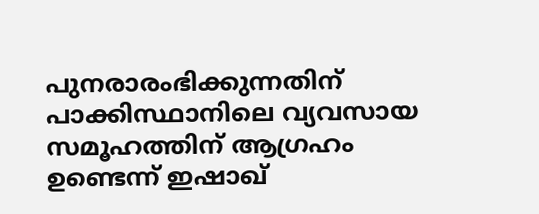പുനരാരംഭിക്കുന്നതിന് പാക്കിസ്ഥാനിലെ വ്യവസായ സമൂഹത്തിന് ആഗ്രഹം ഉണ്ടെന്ന് ഇഷാഖ്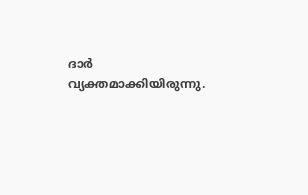ദാർ വ്യക്തമാക്കിയിരുന്നു.